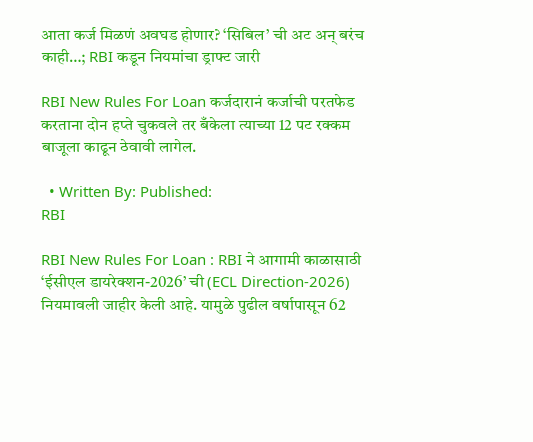आता कर्ज मिळणं अवघड होणार? ‘सिबिल’ ची अट अन् बरंच काही…; RBI कडून नियमांचा ड्राफ्ट जारी

RBI New Rules For Loan कर्जदारानं कर्जाची परतफेड करताना दोन हप्ते चुकवले तर बँकेला त्याच्या 12 पट रक्कम बाजूला काढून ठेवावी लागेल.

  • Written By: Published:
RBI

RBI New Rules For Loan : RBI ने आगामी काळासाठी ‘ईसीएल डायरेक्शन-2026’ ची (ECL Direction-2026) नियमावली जाहीर केली आहे. यामुळे पुढील वर्षापासून 62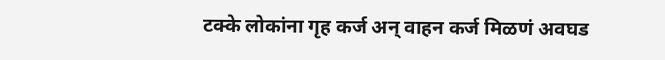टक्के लोकांना गृह कर्ज अन् वाहन कर्ज मिळणं अवघड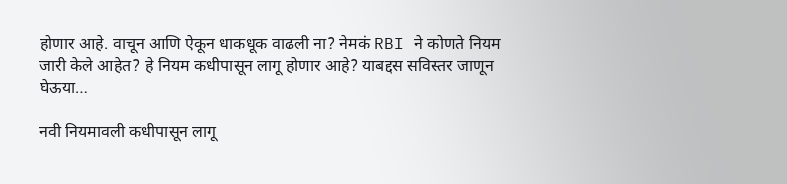होणार आहे. वाचून आणि ऐकून धाकधूक वाढली ना? नेमकं RBI ने कोणते नियम जारी केले आहेत? हे नियम कधीपासून लागू होणार आहे? याबद्दस सविस्तर जाणून घेऊया…

नवी नियमावली कधीपासून लागू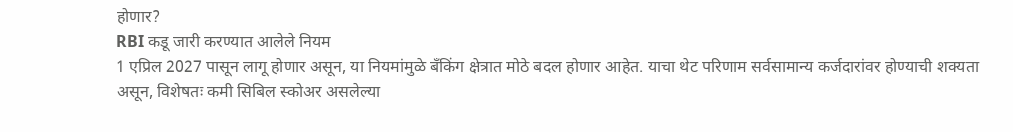होणार?
RBI कडू जारी करण्यात आलेले नियम
1 एप्रिल 2027 पासून लागू होणार असून, या नियमांमुळे बँकिंग क्षेत्रात मोठे बदल होणार आहेत. याचा थेट परिणाम सर्वसामान्य कर्जदारांवर होण्याची शक्यता असून, विशेषतः कमी सिबिल स्कोअर असलेल्या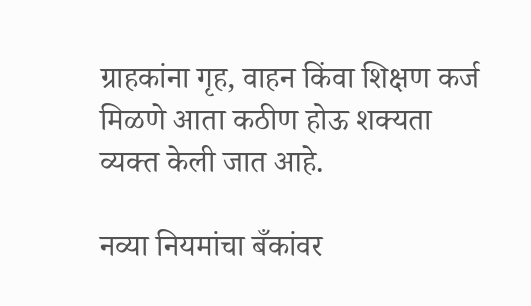ग्राहकांना गृह, वाहन किंवा शिक्षण कर्ज मिळणे आता कठीण होऊ शक्यता व्यक्त केली जात आहे.

नव्या नियमांचा बँकांवर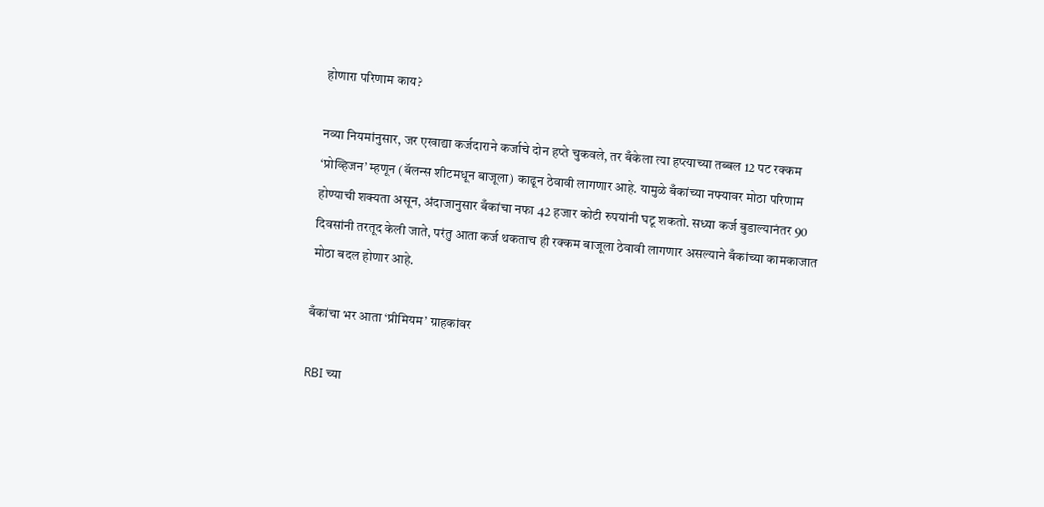होणारा परिणाम काय?

नव्या नियमांनुसार, जर एखाद्या कर्जदाराने कर्जाचे दोन हप्ते चुकवले, तर बँकेला त्या हप्त्याच्या तब्बल 12 पट रक्कम ‘प्रोव्हिजन’ म्हणून (बॅलन्स शीटमधून बाजूला) काढून ठेवावी लागणार आहे. यामुळे बँकांच्या नफ्यावर मोठा परिणाम होण्याची शक्यता असून, अंदाजानुसार बँकांचा नफा 42 हजार कोटी रुपयांनी घटू शकतो. सध्या कर्ज बुडाल्यानंतर 90 दिवसांनी तरतूद केली जाते, परंतु आता कर्ज थकताच ही रक्कम बाजूला ठेवावी लागणार असल्याने बँकांच्या कामकाजात मोठा बदल होणार आहे.

बँकांचा भर आता ‘प्रीमियम’ ग्राहकांवर

RBI च्या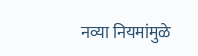नव्या नियमांमुळे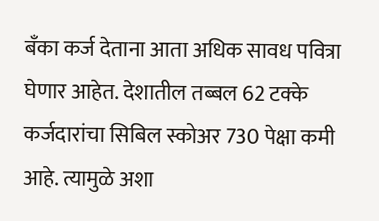बँका कर्ज देताना आता अधिक सावध पवित्रा घेणार आहेत. देशातील तब्बल 62 टक्के कर्जदारांचा सिबिल स्कोअर 730 पेक्षा कमी आहे. त्यामुळे अशा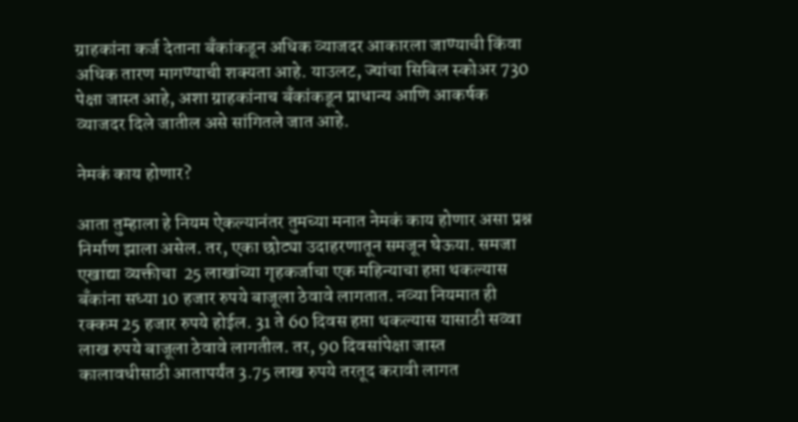ग्राहकांना कर्ज देताना बँकांकडून अधिक व्याजदर आकारला जाण्याची किंवा अधिक तारण मागण्याची शक्यता आहे. याउलट, ज्यांचा सिबिल स्कोअर 730 पेक्षा जास्त आहे, अशा ग्राहकांनाच बँकांकडून प्राधान्य आणि आकर्षक व्याजदर दिले जातील असे सांगितले जात आहे.

नेमकं काय होणार?

आता तुम्हाला हे नियम ऐकल्यानंतर तुमच्या मनात नेमकं काय होणार असा प्रश्न निर्माण झाला असेल. तर, एका छोट्या उदाहरणातून समजून घेऊया. समजा एखाद्या व्यक्तीचा  25 लाखांच्या गृहकर्जाचा एक महिन्याचा हप्ता थकल्यास बँकांना सध्या 10 हजार रुपये बाजूला ठेवावे लागतात. नव्या नियमात ही रक्कम 25 हजार रुपये होईल. 31 ते 60 दिवस हप्ता थकल्यास यासाठी सव्वा लाख रुपये बाजूला ठेवावे लागतील. तर, 90 दिवसांपेक्षा जास्त कालावधीसाठी आतापर्यंत 3.75 लाख रुपये तरतूद करावी लागत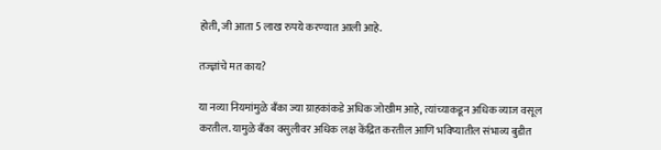होती, जी आता 5 लाख रुपये करण्यात आली आहे.

तज्ज्ञांचे मत काय?

या नव्या नियमांमुळे बँका ज्या ग्राहकांकडे अधिक जोखीम आहे, त्यांच्याकडून अधिक व्याज वसूल करतील. यामुळे बँका वसुलीवर अधिक लक्ष केंद्रित करतील आणि भविष्यातील संभाव्य बुडीत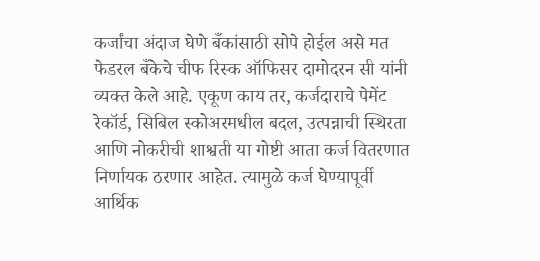कर्जांचा अंदाज घेणे बँकांसाठी सोपे होईल असे मत फेडरल बँकेचे चीफ रिस्क ऑफिसर दामोदरन सी यांनी व्यक्त केले आहे. एकूण काय तर, कर्जदाराचे पेमेंट रेकॉर्ड, सिबिल स्कोअरमधील बदल, उत्पन्नाची स्थिरता आणि नोकरीची शाश्वती या गोष्टी आता कर्ज वितरणात निर्णायक ठरणार आहेत. त्यामुळे कर्ज घेण्यापूर्वी आर्थिक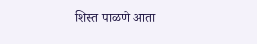शिस्त पाळणे आता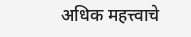अधिक महत्त्वाचे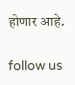होणार आहे.

follow us